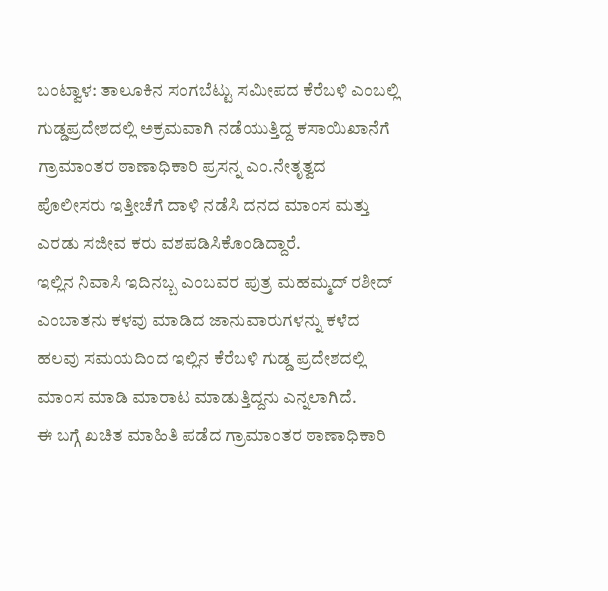ಬಂಟ್ವಾಳ: ತಾಲೂಕಿನ ಸಂಗಬೆಟ್ಟು ಸಮೀಪದ ಕೆರೆಬಳಿ ಎಂಬಲ್ಲಿ ಗುಡ್ಡಪ್ರದೇಶದಲ್ಲಿ ಅಕ್ರಮವಾಗಿ ನಡೆಯುತ್ತಿದ್ದ ಕಸಾಯಿಖಾನೆಗೆ ಗ್ರಾಮಾಂತರ ಠಾಣಾಧಿಕಾರಿ ಪ್ರಸನ್ನ ಎಂ.ನೇತೃತ್ವದ ಪೊಲೀಸರು ಇತ್ತೀಚೆಗೆ ದಾಳಿ ನಡೆಸಿ ದನದ ಮಾಂಸ ಮತ್ತು ಎರಡು ಸಜೀವ ಕರು ವಶಪಡಿಸಿಕೊಂಡಿದ್ದಾರೆ.
ಇಲ್ಲಿನ ನಿವಾಸಿ ಇದಿನಬ್ಬ ಎಂಬವರ ಪುತ್ರ ಮಹಮ್ಮದ್ ರಶೀದ್ ಎಂಬಾತನು ಕಳವು ಮಾಡಿದ ಜಾನುವಾರುಗಳನ್ನು ಕಳೆದ ಹಲವು ಸಮಯದಿಂದ ಇಲ್ಲಿನ ಕೆರೆಬಳಿ ಗುಡ್ಡ ಪ್ರದೇಶದಲ್ಲಿ ಮಾಂಸ ಮಾಡಿ ಮಾರಾಟ ಮಾಡುತ್ತಿದ್ದನು ಎನ್ನಲಾಗಿದೆ.
ಈ ಬಗ್ಗೆ ಖಚಿತ ಮಾಹಿತಿ ಪಡೆದ ಗ್ರಾಮಾಂತರ ಠಾಣಾಧಿಕಾರಿ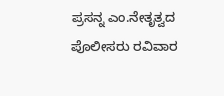ಪ್ರಸನ್ನ ಎಂ.ನೇತೃತ್ವದ ಪೊಲೀಸರು ರವಿವಾರ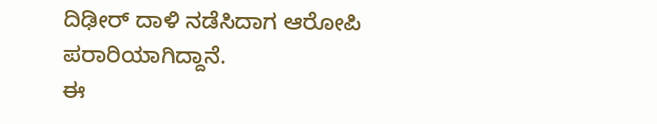ದಿಢೀರ್ ದಾಳಿ ನಡೆಸಿದಾಗ ಆರೋಪಿ ಪರಾರಿಯಾಗಿದ್ದಾನೆ.
ಈ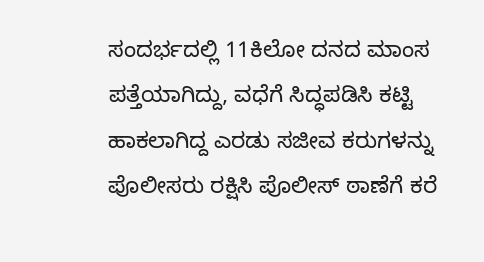ಸಂದರ್ಭದಲ್ಲಿ 11ಕಿಲೋ ದನದ ಮಾಂಸ ಪತ್ತೆಯಾಗಿದ್ದು, ವಧೆಗೆ ಸಿದ್ಧಪಡಿಸಿ ಕಟ್ಟಿ ಹಾಕಲಾಗಿದ್ದ ಎರಡು ಸಜೀವ ಕರುಗಳನ್ನು ಪೊಲೀಸರು ರಕ್ಷಿಸಿ ಪೊಲೀಸ್ ಠಾಣೆಗೆ ಕರೆ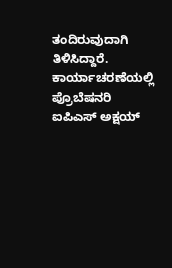ತಂದಿರುವುದಾಗಿ ತಿಳಿಸಿದ್ದಾರೆ.
ಕಾರ್ಯಾಚರಣೆಯಲ್ಲಿ ಪ್ರೊಬೆಷನರಿ ಐಪಿಎಸ್ ಅಕ್ಷಯ್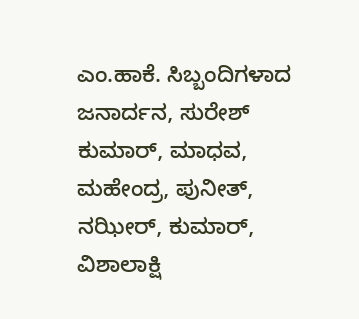ಎಂ.ಹಾಕೆ. ಸಿಬ್ಬಂದಿಗಳಾದ ಜನಾರ್ದನ, ಸುರೇಶ್ ಕುಮಾರ್, ಮಾಧವ, ಮಹೇಂದ್ರ, ಪುನೀತ್, ನಝೀರ್, ಕುಮಾರ್, ವಿಶಾಲಾಕ್ಷಿ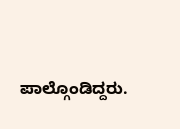ಪಾಲ್ಗೊಂಡಿದ್ದರು.